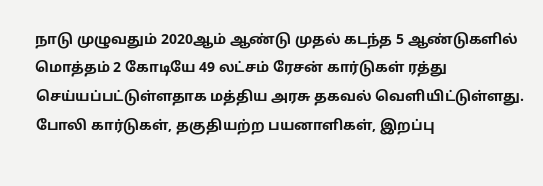நாடு முழுவதும் 2020ஆம் ஆண்டு முதல் கடந்த 5 ஆண்டுகளில் மொத்தம் 2 கோடியே 49 லட்சம் ரேசன் கார்டுகள் ரத்து செய்யப்பட்டுள்ளதாக மத்திய அரசு தகவல் வெளியிட்டுள்ளது. போலி கார்டுகள், தகுதியற்ற பயனாளிகள், இறப்பு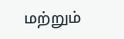மற்றும்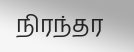நிரந்தர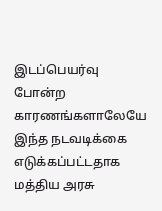இடப்பெயர்வு போன்ற காரணங்களாலேயே இந்த நடவடிக்கை எடுக்கப்பட்டதாக மத்திய அரசு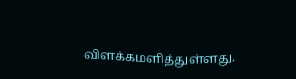விளக்கமளித்துள்ளது.